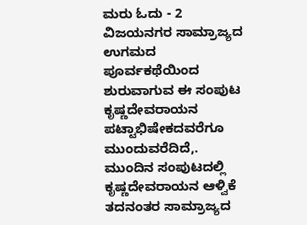ಮರು ಓದು - 2
ವಿಜಯನಗರ ಸಾಮ್ರಾಜ್ಯದ ಉಗಮದ ಪೂರ್ವಕಥೆಯಿಂದ ಶುರುವಾಗುವ ಈ ಸಂಪುಟ ಕೃಷ್ಣದೇವರಾಯನ ಪಟ್ಟಾಭಿಷೇಕದವರೆಗೂ ಮುಂದುವರೆದಿದೆ,. ಮುಂದಿನ ಸಂಪುಟದಲ್ಲಿ ಕೃಷ್ಣದೇವರಾಯನ ಆಳ್ವಿಕೆ ತದನಂತರ ಸಾಮ್ರಾಜ್ಯದ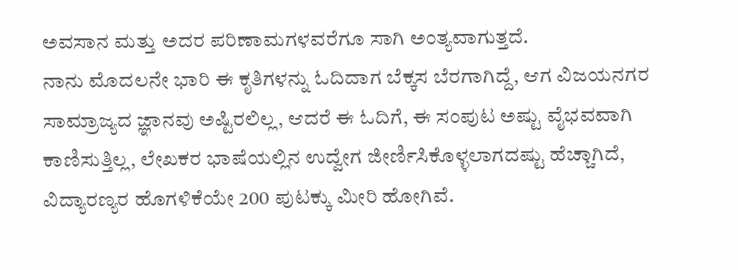ಅವಸಾನ ಮತ್ತು ಅದರ ಪರಿಣಾಮಗಳವರೆಗೂ ಸಾಗಿ ಅಂತ್ಯವಾಗುತ್ತದೆ.
ನಾನು ಮೊದಲನೇ ಭಾರಿ ಈ ಕೃತಿಗಳನ್ನು ಓದಿದಾಗ ಬೆಕ್ಕಸ ಬೆರಗಾಗಿದ್ದೆ, ಆಗ ವಿಜಯನಗರ ಸಾಮ್ರಾಜ್ಯದ ಜ್ಞಾನವು ಅಷ್ಟಿರಲಿಲ್ಲ, ಆದರೆ ಈ ಓದಿಗೆ, ಈ ಸಂಪುಟ ಅಷ್ಟು ವೈಭವವಾಗಿ ಕಾಣಿಸುತ್ತಿಲ್ಲ, ಲೇಖಕರ ಭಾಷೆಯಲ್ಲಿನ ಉದ್ವೇಗ ಜೀರ್ಣಿಸಿಕೊಳ್ಳಲಾಗದಷ್ಟು ಹೆಚ್ಚಾಗಿದೆ, ವಿದ್ಯಾರಣ್ಯರ ಹೊಗಳಿಕೆಯೇ 200 ಪುಟಕ್ಕು ಮೀರಿ ಹೋಗಿವೆ.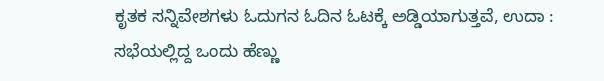ಕೃತಕ ಸನ್ನಿವೇಶಗಳು ಓದುಗನ ಓದಿನ ಓಟಕ್ಕೆ ಅಡ್ಡಿಯಾಗುತ್ತವೆ, ಉದಾ : ಸಭೆಯಲ್ಲಿದ್ದ ಒಂದು ಹೆಣ್ಣು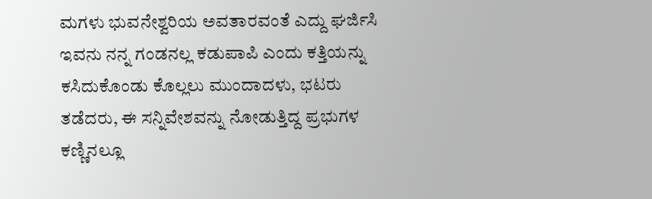ಮಗಳು ಭುವನೇಶ್ವರಿಯ ಅವತಾರವಂತೆ ಎದ್ದು ಘರ್ಜಿಸಿ ಇವನು ನನ್ನ ಗಂಡನಲ್ಲ ಕಡುಪಾಪಿ ಎಂದು ಕತ್ತಿಯನ್ನು ಕಸಿದುಕೊಂಡು ಕೊಲ್ಲಲು ಮುಂದಾದಳು, ಭಟರು ತಡೆದರು, ಈ ಸನ್ನಿವೇಶವನ್ನು ನೋಡುತ್ತಿದ್ದ ಪ್ರಭುಗಳ ಕಣ್ಣಿನಲ್ಲೂ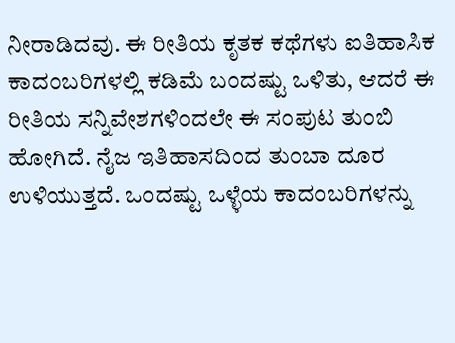ನೀರಾಡಿದವು. ಈ ರೀತಿಯ ಕೃತಕ ಕಥೆಗಳು ಐತಿಹಾಸಿಕ ಕಾದಂಬರಿಗಳಲ್ಲಿ ಕಡಿಮೆ ಬಂದಷ್ಟು ಒಳಿತು, ಆದರೆ ಈ ರೀತಿಯ ಸನ್ನಿವೇಶಗಳಿಂದಲೇ ಈ ಸಂಪುಟ ತುಂಬಿ ಹೋಗಿದೆ. ನೈಜ ಇತಿಹಾಸದಿಂದ ತುಂಬಾ ದೂರ ಉಳಿಯುತ್ತದೆ. ಒಂದಷ್ಟು ಒಳ್ಳೆಯ ಕಾದಂಬರಿಗಳನ್ನು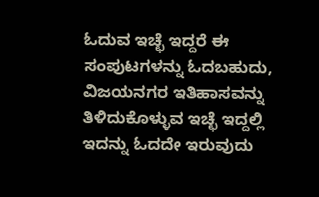ಓದುವ ಇಚ್ಛೆ ಇದ್ದರೆ ಈ ಸಂಪುಟಗಳನ್ನು ಓದಬಹುದು, ವಿಜಯನಗರ ಇತಿಹಾಸವನ್ನು ತಿಳಿದುಕೊಳ್ಳುವ ಇಚ್ಛೆ ಇದ್ದಲ್ಲಿ ಇದನ್ನು ಓದದೇ ಇರುವುದು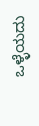ಒಳ್ಳೆಯದು